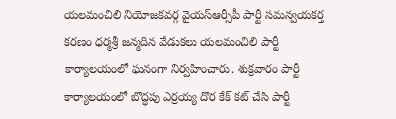యలమంచిలి నియోజకవర్గ వైయస్ఆర్సీపీ పార్టీ సమన్వయకర్త కరణం ధర్మశ్రీ జన్మదిన వేడుకలు యలమంచిలి పార్టీ కార్యాలయంలో ఘనంగా నిర్వహించారు. శుక్రవారం పార్టీ కార్యాలయంలో బొద్ధపు ఎర్రయ్య దొర కేక్ కట్ చేసి పార్టీ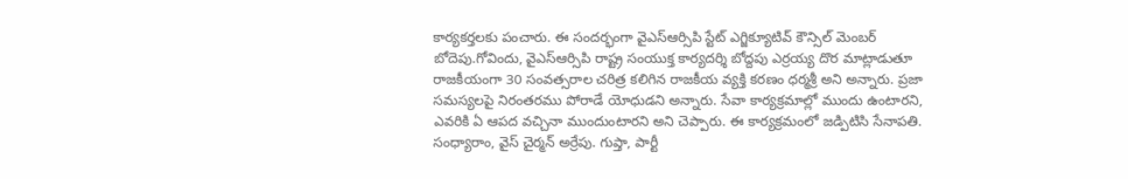కార్యకర్తలకు పంచారు. ఈ సందర్భంగా వైఎస్ఆర్సిపి స్టేట్ ఎగ్జిక్యూటివ్ కౌన్సిల్ మెంబర్ బోదెపు.గోవిందు, వైఎస్ఆర్సిపి రాష్ట్ర సంయుక్త కార్యదర్శి బోద్దపు ఎర్రయ్య దొర మాట్లాడుతూ రాజకీయంగా 30 సంవత్సరాల చరిత్ర కలిగిన రాజకీయ వ్యక్తి కరణం ధర్మశ్రీ అని అన్నారు. ప్రజా సమస్యలపై నిరంతరము పోరాడే యోధుడని అన్నారు. సేవా కార్యక్రమాల్లో ముందు ఉంటారని, ఎవరికి ఏ ఆపద వచ్చినా ముందుంటారని అని చెప్పారు. ఈ కార్యక్రమంలో జడ్పిటిసి సేనాపతి. సంధ్యారాం, వైస్ చైర్మన్ అర్రేపు. గుప్తా, పార్టీ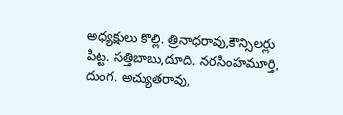అధ్యక్షులు కొల్లి. త్రినాధరావు,కౌన్సిలర్లు పిట్ట. సత్తిబాబు,దూది. నరసింహమూర్తి, దుంగ. అచ్యుతరావు,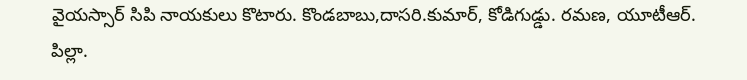వైయస్సార్ సిపి నాయకులు కొటారు. కొండబాబు,దాసరి.కుమార్, కోడిగుడ్డు. రమణ, యూటీఆర్. పిల్లా.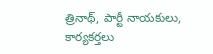త్రినాథ్, పార్టీ నాయకులు, కార్యకర్తలు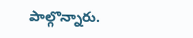పాల్గొన్నారు.